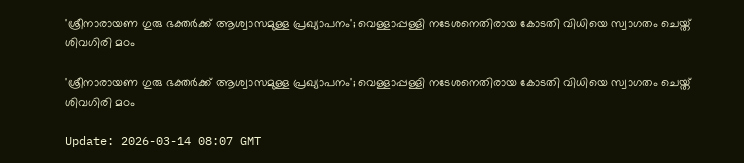'ശ്രീനാരായണ ഗുരു ഭക്തര്‍ക്ക് ആശ്വാസമുള്ള പ്രഖ്യാപനം'; വെള്ളാപ്പള്ളി നടേശനെതിരായ കോടതി വിധിയെ സ്വാഗതം ചെയ്ത് ശിവഗിരി മഠം

'ശ്രീനാരായണ ഗുരു ഭക്തര്‍ക്ക് ആശ്വാസമുള്ള പ്രഖ്യാപനം'; വെള്ളാപ്പള്ളി നടേശനെതിരായ കോടതി വിധിയെ സ്വാഗതം ചെയ്ത് ശിവഗിരി മഠം

Update: 2026-03-14 08:07 GMT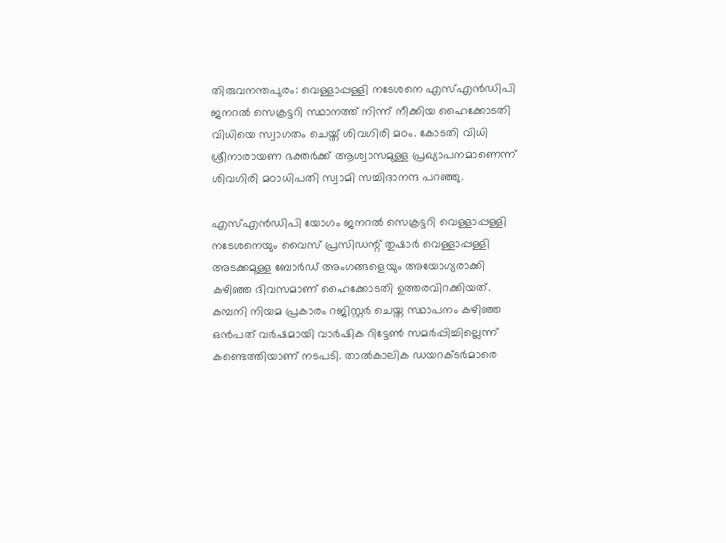തിരുവനന്തപുരം: വെള്ളാപ്പള്ളി നടേശനെ എസ്എന്‍ഡിപി ജനറല്‍ സെക്രട്ടറി സ്ഥാനത്ത് നിന്ന് നീക്കിയ ഹൈക്കോടതി വിധിയെ സ്വാഗതം ചെയ്ത് ശിവഗിരി മഠം. കോടതി വിധി ശ്രീനാരായണ ഭക്തര്‍ക്ക് ആശ്വാസമുള്ള പ്രഖ്യാപനമാണെന്ന് ശിവഗിരി മഠാധിപതി സ്വാമി സച്ചിദാനന്ദ പറഞ്ഞു.

എസ്എന്‍ഡിപി യോഗം ജനറല്‍ സെക്രട്ടറി വെള്ളാപ്പള്ളി നടേശനെയും വൈസ് പ്രസിഡന്റ് തുഷാര്‍ വെള്ളാപ്പള്ളി അടക്കമുള്ള ബോര്‍ഡ് അംഗങ്ങളെയും അയോഗ്യരാക്കി കഴിഞ്ഞ ദിവസമാണ് ഹൈക്കോടതി ഉത്തരവിറക്കിയത്. കമ്പനി നിയമ പ്രകാരം റജിസ്റ്റര്‍ ചെയ്ത സ്ഥാപനം കഴിഞ്ഞ ഒന്‍പത് വര്‍ഷമായി വാര്‍ഷിക റിട്ടേണ്‍ സമര്‍പ്പിച്ചില്ലെന്ന് കണ്ടെത്തിയാണ് നടപടി. താല്‍കാലിക ഡയറക്ടര്‍മാരെ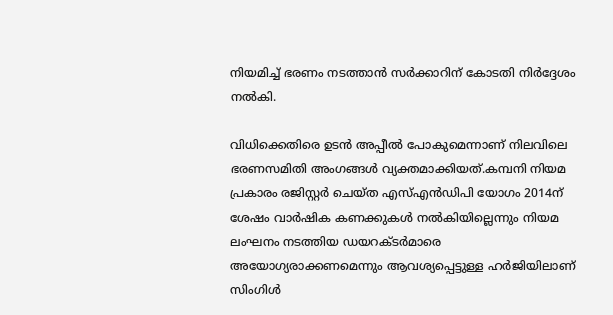നിയമിച്ച് ഭരണം നടത്താന്‍ സര്‍ക്കാറിന് കോടതി നിര്‍ദ്ദേശം നല്‍കി.

വിധിക്കെതിരെ ഉടന്‍ അപ്പീല്‍ പോകുമെന്നാണ് നിലവിലെ ഭരണസമിതി അംഗങ്ങള്‍ വ്യക്തമാക്കിയത്.കമ്പനി നിയമ പ്രകാരം രജിസ്റ്റര്‍ ചെയ്ത എസ്എന്‍ഡിപി യോഗം 2014ന് ശേഷം വാര്‍ഷിക കണക്കുകള്‍ നല്‍കിയില്ലെന്നും നിയമ ലംഘനം നടത്തിയ ഡയറക്ടര്‍മാരെ അയോഗ്യരാക്കണമെന്നും ആവശ്യപ്പെട്ടുള്ള ഹര്‍ജിയിലാണ് സിംഗിള്‍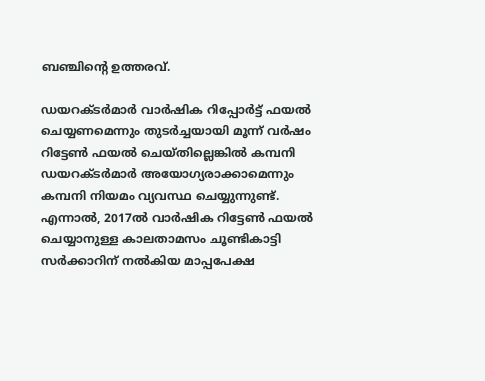ബഞ്ചിന്റെ ഉത്തരവ്.

ഡയറക്ടര്‍മാര്‍ വാര്‍ഷിക റിപ്പോര്‍ട്ട് ഫയല്‍ ചെയ്യണമെന്നും തുടര്‍ച്ചയായി മൂന്ന് വര്‍ഷം റിട്ടേണ്‍ ഫയല്‍ ചെയ്തില്ലെങ്കില്‍ കമ്പനി ഡയറക്ടര്‍മാര്‍ അയോഗ്യരാക്കാമെന്നും കമ്പനി നിയമം വ്യവസ്ഥ ചെയ്യുന്നുണ്ട്. എന്നാല്‍, 2017ല്‍ വാര്‍ഷിക റിട്ടേണ്‍ ഫയല്‍ ചെയ്യാനുള്ള കാലതാമസം ചൂണ്ടികാട്ടി സര്‍ക്കാറിന് നല്‍കിയ മാപ്പപേക്ഷ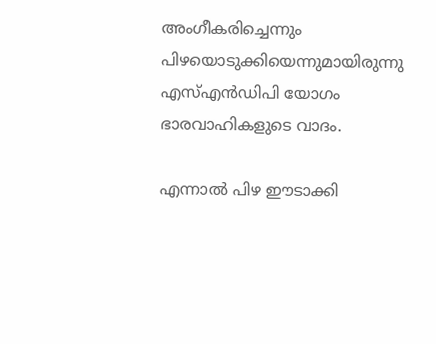അംഗീകരിച്ചെന്നും പിഴയൊടുക്കിയെന്നുമായിരുന്നു എസ്എന്‍ഡിപി യോഗം ഭാരവാഹികളുടെ വാദം.

എന്നാല്‍ പിഴ ഈടാക്കി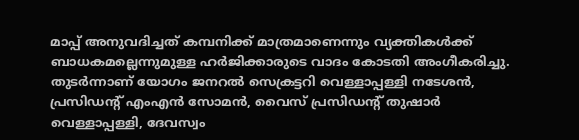മാപ്പ് അനുവദിച്ചത് കമ്പനിക്ക് മാത്രമാണെന്നും വ്യക്തികള്‍ക്ക് ബാധകമല്ലെന്നുമുള്ള ഹര്‍ജിക്കാരുടെ വാദം കോടതി അംഗീകരിച്ചു. തുടര്‍ന്നാണ് യോഗം ജനറല്‍ സെക്രട്ടറി വെള്ളാപ്പള്ളി നടേശന്‍, പ്രസിഡന്റ് എംഎന്‍ സോമന്‍, വൈസ് പ്രസിഡന്റ് തുഷാര്‍ വെള്ളാപ്പള്ളി, ദേവസ്വം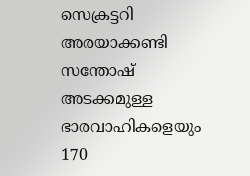സെക്രട്ടറി അരയാക്കണ്ടി സന്തോഷ് അടക്കമുള്ള ഭാരവാഹികളെയും 170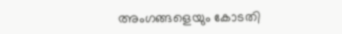അംഗങ്ങളെയും കോടതി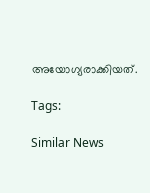അയോഗ്യരാക്കിയത്.

Tags:

Similar News